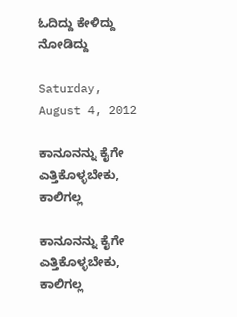ಓದಿದ್ದು ಕೇಳಿದ್ದು ನೋಡಿದ್ದು

Saturday, August 4, 2012

ಕಾನೂನನ್ನು ಕೈಗೇ ಎತ್ತಿಕೊಳ್ಳಬೇಕು, ಕಾಲಿಗಲ್ಲ

ಕಾನೂನನ್ನು ಕೈಗೇ ಎತ್ತಿಕೊಳ್ಳಬೇಕು, ಕಾಲಿಗಲ್ಲ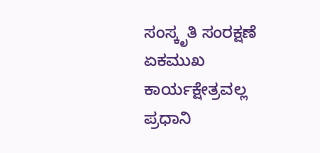ಸಂಸ್ಕೃತಿ ಸಂರಕ್ಷಣೆ ಏಕಮುಖ ಕಾರ್ಯಕ್ಷೇತ್ರವಲ್ಲ
ಪ್ರಧಾನಿ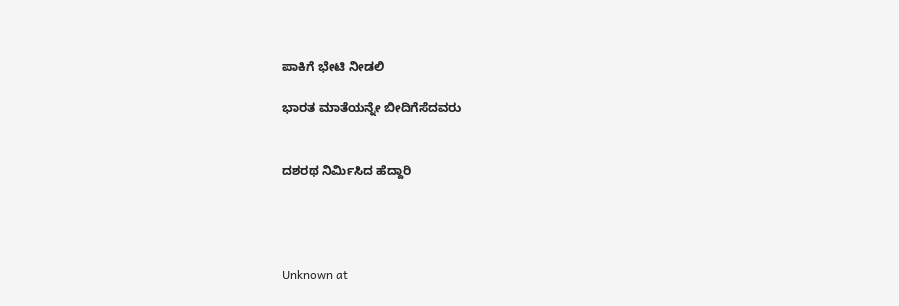ಪಾಕಿಗೆ ಭೇಟಿ ನೀಡಲಿ

ಭಾರತ ಮಾತೆಯನ್ನೇ ಬೀದಿಗೆಸೆದವರು


ದಶರಥ ನಿರ್ಮಿಸಿದ ಹೆದ್ದಾರಿ




Unknown at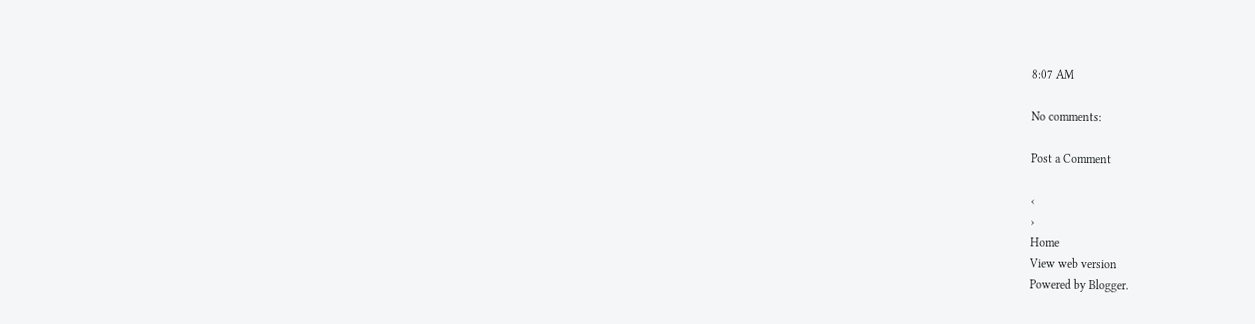8:07 AM

No comments:

Post a Comment

‹
›
Home
View web version
Powered by Blogger.